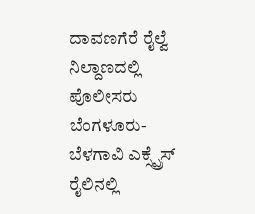ದಾವಣಗೆರೆ ರೈಲ್ವೆ ನಿಲ್ದಾಣದಲ್ಲಿ ಪೊಲೀಸರು ಬೆಂಗಳೂರು-ಬೆಳಗಾವಿ ಎಕ್ಸ್ಪ್ರೆಸ್ ರೈಲಿನಲ್ಲಿ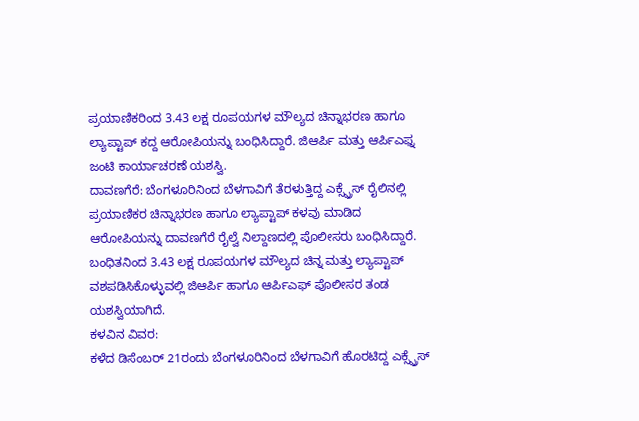ಪ್ರಯಾಣಿಕರಿಂದ 3.43 ಲಕ್ಷ ರೂಪಯಗಳ ಮೌಲ್ಯದ ಚಿನ್ನಾಭರಣ ಹಾಗೂ ಲ್ಯಾಪ್ಟಾಪ್ ಕದ್ದ ಆರೋಪಿಯನ್ನು ಬಂಧಿಸಿದ್ದಾರೆ. ಜಿಆರ್ಪಿ ಮತ್ತು ಆರ್ಪಿಎಫ್ನ ಜಂಟಿ ಕಾರ್ಯಾಚರಣೆ ಯಶಸ್ವಿ.
ದಾವಣಗೆರೆ: ಬೆಂಗಳೂರಿನಿಂದ ಬೆಳಗಾವಿಗೆ ತೆರಳುತ್ತಿದ್ದ ಎಕ್ಸ್ಪ್ರೆಸ್ ರೈಲಿನಲ್ಲಿ ಪ್ರಯಾಣಿಕರ ಚಿನ್ನಾಭರಣ ಹಾಗೂ ಲ್ಯಾಪ್ಟಾಪ್ ಕಳವು ಮಾಡಿದ ಆರೋಪಿಯನ್ನು ದಾವಣಗೆರೆ ರೈಲ್ವೆ ನಿಲ್ದಾಣದಲ್ಲಿ ಪೊಲೀಸರು ಬಂಧಿಸಿದ್ದಾರೆ.
ಬಂಧಿತನಿಂದ 3.43 ಲಕ್ಷ ರೂಪಯಗಳ ಮೌಲ್ಯದ ಚಿನ್ನ ಮತ್ತು ಲ್ಯಾಪ್ಟಾಪ್ ವಶಪಡಿಸಿಕೊಳ್ಳುವಲ್ಲಿ ಜಿಆರ್ಪಿ ಹಾಗೂ ಆರ್ಪಿಎಫ್ ಪೊಲೀಸರ ತಂಡ ಯಶಸ್ವಿಯಾಗಿದೆ.
ಕಳವಿನ ವಿವರ:
ಕಳೆದ ಡಿಸೆಂಬರ್ 21ರಂದು ಬೆಂಗಳೂರಿನಿಂದ ಬೆಳಗಾವಿಗೆ ಹೊರಟಿದ್ದ ಎಕ್ಸ್ಪ್ರೆಸ್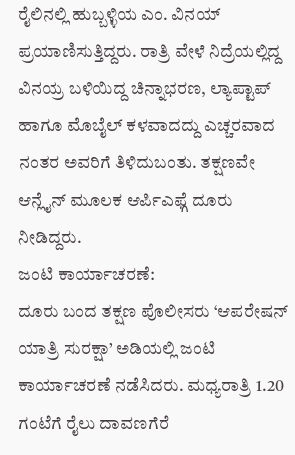ರೈಲಿನಲ್ಲಿ ಹುಬ್ಬಳ್ಳಿಯ ಎಂ. ವಿನಯ್ ಪ್ರಯಾಣಿಸುತ್ತಿದ್ದರು. ರಾತ್ರಿ ವೇಳೆ ನಿದ್ರೆಯಲ್ಲಿದ್ದ ವಿನಯ್ರ ಬಳಿಯಿದ್ದ ಚಿನ್ನಾಭರಣ, ಲ್ಯಾಪ್ಟಾಪ್ ಹಾಗೂ ಮೊಬೈಲ್ ಕಳವಾದದ್ದು ಎಚ್ಚರವಾದ ನಂತರ ಅವರಿಗೆ ತಿಳಿದುಬಂತು. ತಕ್ಷಣವೇ ಆನ್ಲೈನ್ ಮೂಲಕ ಆರ್ಪಿಎಫ್ಗೆ ದೂರು ನೀಡಿದ್ದರು.
ಜಂಟಿ ಕಾರ್ಯಾಚರಣೆ:
ದೂರು ಬಂದ ತಕ್ಷಣ ಪೊಲೀಸರು ‘ಆಪರೇಷನ್ ಯಾತ್ರಿ ಸುರಕ್ಷಾ’ ಅಡಿಯಲ್ಲಿ ಜಂಟಿ ಕಾರ್ಯಾಚರಣೆ ನಡೆಸಿದರು. ಮಧ್ಯರಾತ್ರಿ 1.20 ಗಂಟೆಗೆ ರೈಲು ದಾವಣಗೆರೆ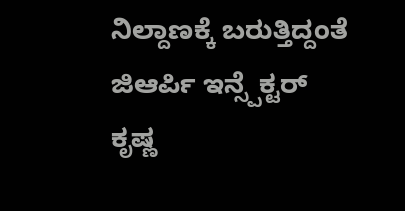ನಿಲ್ದಾಣಕ್ಕೆ ಬರುತ್ತಿದ್ದಂತೆ ಜಿಆರ್ಪಿ ಇನ್ಸ್ಪೆಕ್ಟರ್ ಕೃಷ್ಣ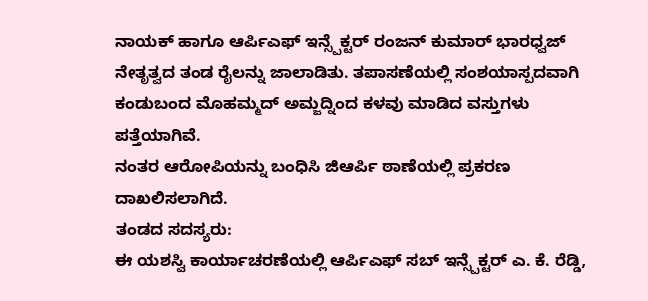ನಾಯಕ್ ಹಾಗೂ ಆರ್ಪಿಎಫ್ ಇನ್ಸ್ಪೆಕ್ಟರ್ ರಂಜನ್ ಕುಮಾರ್ ಭಾರಧ್ವಜ್ ನೇತೃತ್ವದ ತಂಡ ರೈಲನ್ನು ಜಾಲಾಡಿತು. ತಪಾಸಣೆಯಲ್ಲಿ ಸಂಶಯಾಸ್ಪದವಾಗಿ ಕಂಡುಬಂದ ಮೊಹಮ್ಮದ್ ಅಮ್ಜದ್ನಿಂದ ಕಳವು ಮಾಡಿದ ವಸ್ತುಗಳು ಪತ್ತೆಯಾಗಿವೆ.
ನಂತರ ಆರೋಪಿಯನ್ನು ಬಂಧಿಸಿ ಜಿಆರ್ಪಿ ಠಾಣೆಯಲ್ಲಿ ಪ್ರಕರಣ ದಾಖಲಿಸಲಾಗಿದೆ.
ತಂಡದ ಸದಸ್ಯರು:
ಈ ಯಶಸ್ವಿ ಕಾರ್ಯಾಚರಣೆಯಲ್ಲಿ ಆರ್ಪಿಎಫ್ ಸಬ್ ಇನ್ಸ್ಪೆಕ್ಟರ್ ಎ. ಕೆ. ರೆಡ್ಡಿ,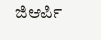ಜಿಆರ್ಪಿ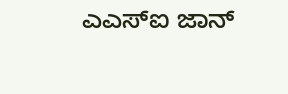ಎಎಸ್ಐ ಜಾನ್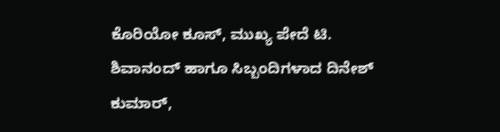ಕೊರಿಯೋ ಕೂಸ್, ಮುಖ್ಯ ಪೇದೆ ಟಿ. ಶಿವಾನಂದ್ ಹಾಗೂ ಸಿಬ್ಬಂದಿಗಳಾದ ದಿನೇಶ್ ಕುಮಾರ್,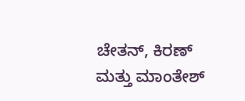ಚೇತನ್, ಕಿರಣ್ ಮತ್ತು ಮಾಂತೇಶ್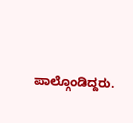ಪಾಲ್ಗೊಂಡಿದ್ದರು.